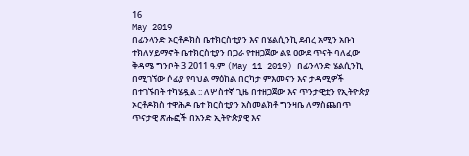16
May 2019
በፊንላንድ ኦርቶዶክስ ቤተክርስቲያን እና በሄልሲንኪ ደብረ አሚን አቡነ ተክለሃይማኖት ቤተክርስቲያን በጋራ የተዘጋጀው ልዩ ዐውደ ጥናት ባለፈው ቅዳሜ ግንቦት 3 2011 ዓ.ም (May 11 2019) በፊንላንድ ሄልሲንኪ በሚገኘው ሶፊያ የባህል ማዕከል በርካታ ምእመናን እና ታዳሚዎች በተገኙበት ተካሄዷል :: ለሦስተኛ ጊዜ በተዘጋጀው እና ጥንታዊቷን የኢትዮጵያ ኦርቶዶክስ ተዋሕዶ ቤተ ክርስቲያን አስመልክቶ ግንዛቤ ለማስጨበጥ ጥናታዊ ጽሑፎች በአንድ ኢትዮጵያዊ እና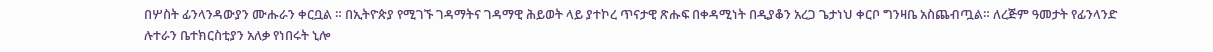በሦስት ፊንላንዳውያን ሙሑራን ቀርቧል ። በኢትዮጵያ የሚገኙ ገዳማትና ገዳማዊ ሕይወት ላይ ያተኮረ ጥናታዊ ጽሑፍ በቀዳሚነት በዲያቆን አረጋ ጌታነህ ቀርቦ ግንዛቤ አስጨብጧል። ለረጅም ዓመታት የፊንላንድ ሉተራን ቤተክርስቲያን አለቃ የነበሩት ኒሎ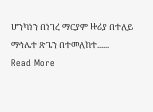ሆንካነን በነገረ ማርያም ዙሪያ በተለይ ማኅሌተ ጽጌን በተመለከተ......
Read More